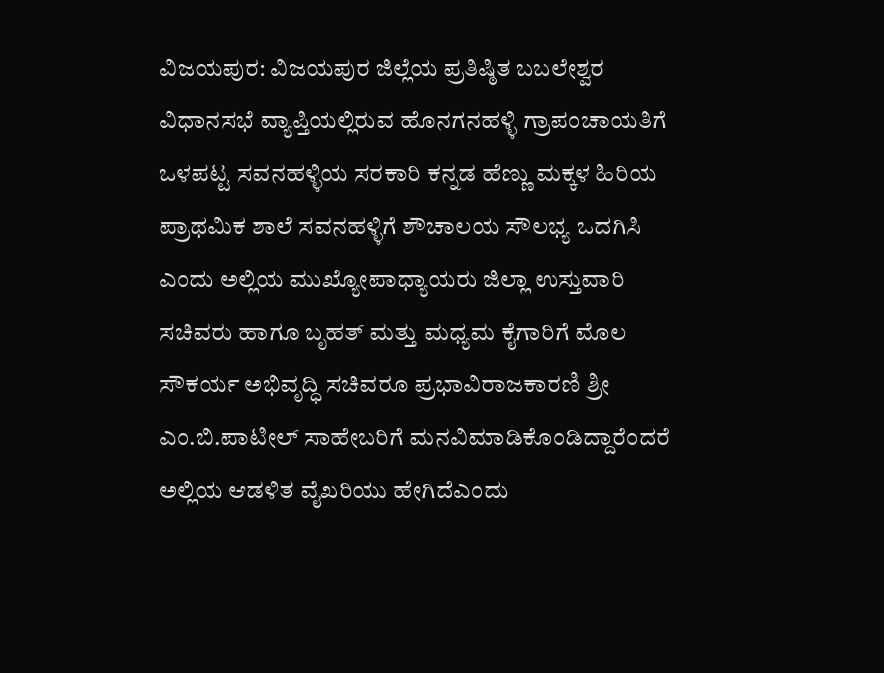ವಿಜಯಪುರ: ವಿಜಯಪುರ ಜಿಲ್ಲೆಯ ಪ್ರತಿಷ್ಠಿತ ಬಬಲೇಶ್ವರ ವಿಧಾನಸಭೆ ವ್ಯಾಪ್ತಿಯಲ್ಲಿರುವ ಹೊನಗನಹಳ್ಳಿ ಗ್ರಾಪಂಚಾಯತಿಗೆ ಒಳಪಟ್ಟ ಸವನಹಳ್ಳಿಯ ಸರಕಾರಿ ಕನ್ನಡ ಹೆಣ್ಣು ಮಕ್ಕಳ ಹಿರಿಯ ಪ್ರಾಥಮಿಕ ಶಾಲೆ ಸವನಹಳ್ಳಿಗೆ ಶೌಚಾಲಯ ಸೌಲಭ್ಯ ಒದಗಿಸಿ ಎಂದು ಅಲ್ಲಿಯ ಮುಖ್ಯೋಪಾಧ್ಯಾಯರು ಜಿಲ್ಲಾ ಉಸ್ತುವಾರಿ ಸಚಿವರು ಹಾಗೂ ಬೃಹತ್ ಮತ್ತು ಮಧ್ಯಮ ಕೈಗಾರಿಗೆ ಮೊಲ ಸೌಕರ್ಯ ಅಭಿವೃದ್ಧಿ ಸಚಿವರೂ ಪ್ರಭಾವಿರಾಜಕಾರಣಿ ಶ್ರೀ ಎಂ.ಬಿ.ಪಾಟೀಲ್ ಸಾಹೇಬರಿಗೆ ಮನವಿಮಾಡಿಕೊಂಡಿದ್ದಾರೆಂದರೆ ಅಲ್ಲಿಯ ಆಡಳಿತ ವೈಖರಿಯು ಹೇಗಿದೆಎಂದು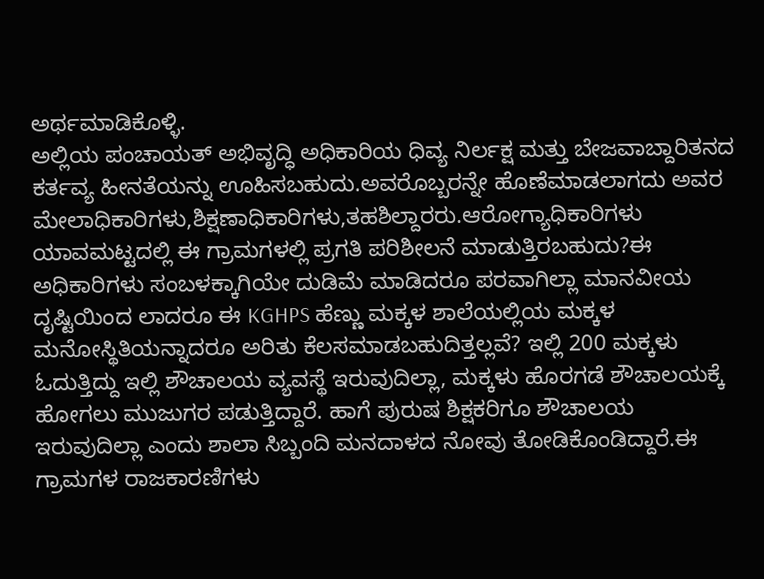ಅರ್ಥಮಾಡಿಕೊಳ್ಳಿ.
ಅಲ್ಲಿಯ ಪಂಚಾಯತ್ ಅಭಿವೃದ್ಧಿ ಅಧಿಕಾರಿಯ ಧಿವ್ಯ ನಿರ್ಲಕ್ಷ ಮತ್ತು ಬೇಜವಾಬ್ದಾರಿತನದ ಕರ್ತವ್ಯ ಹೀನತೆಯನ್ನು ಊಹಿಸಬಹುದು.ಅವರೊಬ್ಬರನ್ನೇ ಹೊಣೆಮಾಡಲಾಗದು ಅವರ ಮೇಲಾಧಿಕಾರಿಗಳು,ಶಿಕ್ಷಣಾಧಿಕಾರಿಗಳು,ತಹಶಿಲ್ದಾರರು.ಆರೋಗ್ಯಾಧಿಕಾರಿಗಳು ಯಾವಮಟ್ಟದಲ್ಲಿ ಈ ಗ್ರಾಮಗಳಲ್ಲಿ ಪ್ರಗತಿ ಪರಿಶೀಲನೆ ಮಾಡುತ್ತಿರಬಹುದು?ಈ ಅಧಿಕಾರಿಗಳು ಸಂಬಳಕ್ಕಾಗಿಯೇ ದುಡಿಮೆ ಮಾಡಿದರೂ ಪರವಾಗಿಲ್ಲಾ ಮಾನವೀಯ ದೃಷ್ಟಿಯಿಂದ ಲಾದರೂ ಈ KGHPS ಹೆಣ್ಣು ಮಕ್ಕಳ ಶಾಲೆಯಲ್ಲಿಯ ಮಕ್ಕಳ ಮನೋಸ್ಥಿತಿಯನ್ನಾದರೂ ಅರಿತು ಕೆಲಸಮಾಡಬಹುದಿತ್ತಲ್ಲವೆ? ಇಲ್ಲಿ 200 ಮಕ್ಕಳು ಓದುತ್ತಿದ್ದು ಇಲ್ಲಿ ಶೌಚಾಲಯ ವ್ಯವಸ್ಥೆ ಇರುವುದಿಲ್ಲಾ, ಮಕ್ಕಳು ಹೊರಗಡೆ ಶೌಚಾಲಯಕ್ಕೆ ಹೋಗಲು ಮುಜುಗರ ಪಡುತ್ತಿದ್ದಾರೆ. ಹಾಗೆ ಪುರುಷ ಶಿಕ್ಷಕರಿಗೂ ಶೌಚಾಲಯ ಇರುವುದಿಲ್ಲಾ ಎಂದು ಶಾಲಾ ಸಿಬ್ಬಂದಿ ಮನದಾಳದ ನೋವು ತೋಡಿಕೊಂಡಿದ್ದಾರೆ.ಈ ಗ್ರಾಮಗಳ ರಾಜಕಾರಣಿಗಳು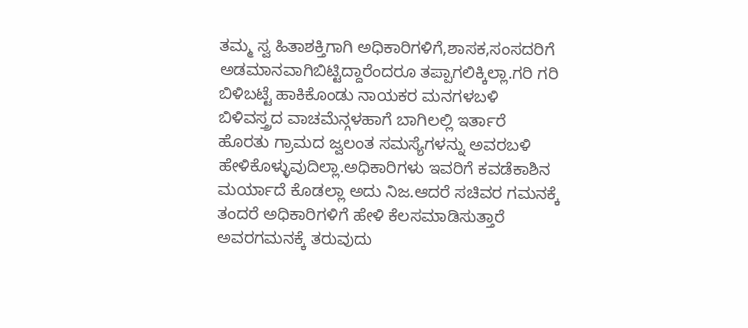ತಮ್ಮ ಸ್ವ ಹಿತಾಶಕ್ತಿಗಾಗಿ ಅಧಿಕಾರಿಗಳಿಗೆ,ಶಾಸಕ,ಸಂಸದರಿಗೆ ಅಡಮಾನವಾಗಿಬಿಟ್ಟಿದ್ದಾರೆಂದರೂ ತಪ್ಪಾಗಲಿಕ್ಕಿಲ್ಲಾ.ಗರಿ ಗರಿ ಬಿಳಿಬಟ್ಟೆ ಹಾಕಿಕೊಂಡು ನಾಯಕರ ಮನಗಳಬಳಿ ಬಿಳಿವಸ್ತ್ರದ ವಾಚಮೆನ್ಗಳಹಾಗೆ ಬಾಗಿಲಲ್ಲಿ ಇರ್ತಾರೆ ಹೊರತು ಗ್ರಾಮದ ಜ್ವಲಂತ ಸಮಸ್ಯೆಗಳನ್ನು ಅವರಬಳಿ ಹೇಳಿಕೊಳ್ಳುವುದಿಲ್ಲಾ.ಅಧಿಕಾರಿಗಳು ಇವರಿಗೆ ಕವಡೆಕಾಶಿನ ಮರ್ಯಾದೆ ಕೊಡಲ್ಲಾ ಅದು ನಿಜ.ಆದರೆ ಸಚಿವರ ಗಮನಕ್ಕೆ ತಂದರೆ ಅಧಿಕಾರಿಗಳಿಗೆ ಹೇಳಿ ಕೆಲಸಮಾಡಿಸುತ್ತಾರೆ ಅವರಗಮನಕ್ಕೆ ತರುವುದು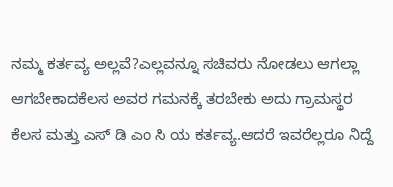ನಮ್ಮ ಕರ್ತವ್ಯ ಅಲ್ಲವೆ?ಎಲ್ಲವನ್ನೂ ಸಚಿವರು ನೋಡಲು ಆಗಲ್ಲಾ ಆಗಬೇಕಾದಕೆಲಸ ಅವರ ಗಮನಕ್ಕೆ ತರಬೇಕು ಅದು ಗ್ರಾಮಸ್ಥರ ಕೆಲಸ ಮತ್ತು ಎಸ್ ಡಿ ಎಂ ಸಿ ಯ ಕರ್ತವ್ಯ.ಆದರೆ ಇವರೆಲ್ಲರೂ ನಿದ್ದೆ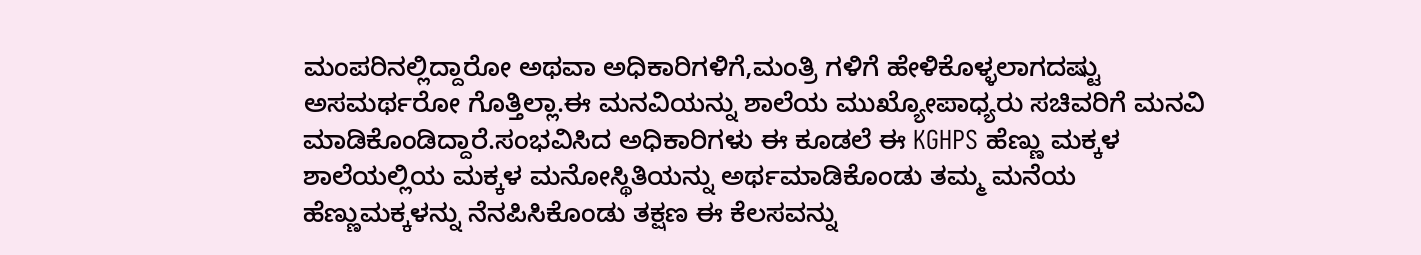ಮಂಪರಿನಲ್ಲಿದ್ದಾರೋ ಅಥವಾ ಅಧಿಕಾರಿಗಳಿಗೆ,ಮಂತ್ರಿ ಗಳಿಗೆ ಹೇಳಿಕೊಳ್ಳಲಾಗದಷ್ಟು ಅಸಮರ್ಥರೋ ಗೊತ್ತಿಲ್ಲಾ.ಈ ಮನವಿಯನ್ನು ಶಾಲೆಯ ಮುಖ್ಯೋಪಾಧ್ಯರು ಸಚಿವರಿಗೆ ಮನವಿ ಮಾಡಿಕೊಂಡಿದ್ದಾರೆ.ಸಂಭವಿಸಿದ ಅಧಿಕಾರಿಗಳು ಈ ಕೂಡಲೆ ಈ KGHPS ಹೆಣ್ಣು ಮಕ್ಕಳ ಶಾಲೆಯಲ್ಲಿಯ ಮಕ್ಕಳ ಮನೋಸ್ಥಿತಿಯನ್ನು ಅರ್ಥಮಾಡಿಕೊಂಡು ತಮ್ಮ ಮನೆಯ ಹೆಣ್ಣುಮಕ್ಕಳನ್ನು ನೆನಪಿಸಿಕೊಂಡು ತಕ್ಷಣ ಈ ಕೆಲಸವನ್ನು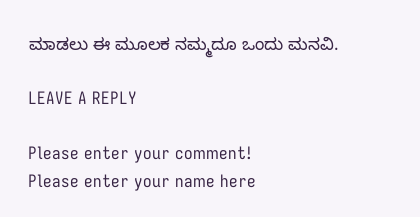ಮಾಡಲು ಈ ಮೂಲಕ ನಮ್ಮದೂ ಒಂದು ಮನವಿ.

LEAVE A REPLY

Please enter your comment!
Please enter your name here